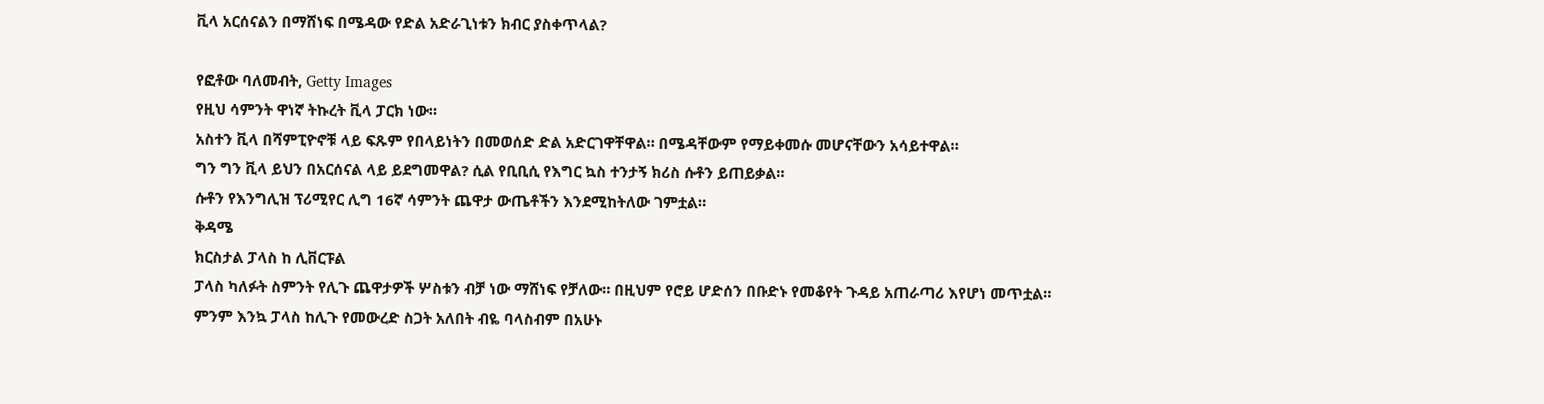ቪላ አርሰናልን በማሸነፍ በሜዳው የድል አድራጊነቱን ክብር ያስቀጥላል?

የፎቶው ባለመብት, Getty Images
የዚህ ሳምንት ዋነኛ ትኩረት ቪላ ፓርክ ነው።
አስተን ቪላ በሻምፒዮኖቹ ላይ ፍጹም የበላይነትን በመወሰድ ድል አድርገዋቸዋል። በሜዳቸውም የማይቀመሱ መሆናቸውን አሳይተዋል።
ግን ግን ቪላ ይህን በአርሰናል ላይ ይደግመዋል? ሲል የቢቢሲ የእግር ኳስ ተንታኝ ክሪስ ሱቶን ይጠይቃል።
ሱቶን የእንግሊዝ ፕሪሚየር ሊግ 16ኛ ሳምንት ጨዋታ ውጤቶችን እንደሚከትለው ገምቷል።
ቅዳሜ
ክርስታል ፓላስ ከ ሊቨርፑል
ፓላስ ካለፉት ስምንት የሊጉ ጨዋታዎች ሦስቱን ብቻ ነው ማሸነፍ የቻለው። በዚህም የሮይ ሆድሰን በቡድኑ የመቆየት ጉዳይ አጠራጣሪ እየሆነ መጥቷል።
ምንም እንኳ ፓላስ ከሊጉ የመውረድ ስጋት አለበት ብዬ ባላስብም በአሁኑ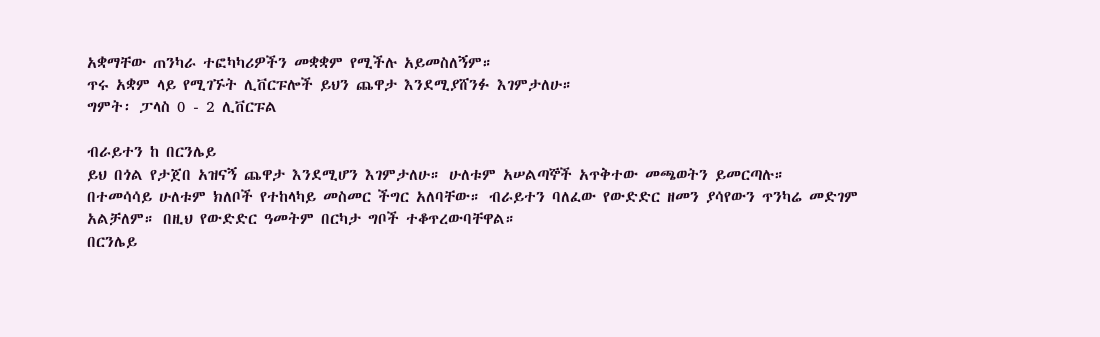አቋማቸው ጠንካራ ተፎካካሪዎችን መቋቋም የሚችሉ አይመስለኝም።
ጥሩ አቋም ላይ የሚገኙት ሊቨርፑሎች ይህን ጨዋታ እንደሚያሸንፉ እገምታለሁ።
ግምት፡ ፓላስ 0 - 2 ሊቨርፑል

ብራይተን ከ በርንሌይ
ይህ በጎል የታጀበ አዝናኝ ጨዋታ እንደሚሆን እገምታለሁ። ሁለቱም አሠልጣኞች አጥቅተው መጫወትን ይመርጣሉ።
በተመሳሳይ ሁለቱም ክለቦች የተከላካይ መስመር ችግር አለባቸው። ብራይተን ባለፈው የውድድር ዘመን ያሳየውን ጥንካሬ መድገም አልቻለም። በዚህ የውድድር ዓመትም በርካታ ግቦች ተቆጥረውባቸዋል።
በርንሌይ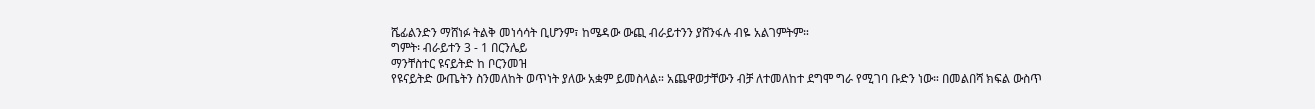ሼፊልንድን ማሸነፉ ትልቅ መነሳሳት ቢሆንም፣ ከሜዳው ውጪ ብራይተንን ያሸንፋሉ ብዬ አልገምትም።
ግምት፡ ብራይተን 3 - 1 በርንሌይ
ማንቸስተር ዩናይትድ ከ ቦርንመዝ
የዩናይትድ ውጤትን ስንመለከት ወጥነት ያለው አቋም ይመስላል። አጨዋወታቸውን ብቻ ለተመለከተ ደግሞ ግራ የሚገባ ቡድን ነው። በመልበሻ ክፍል ውስጥ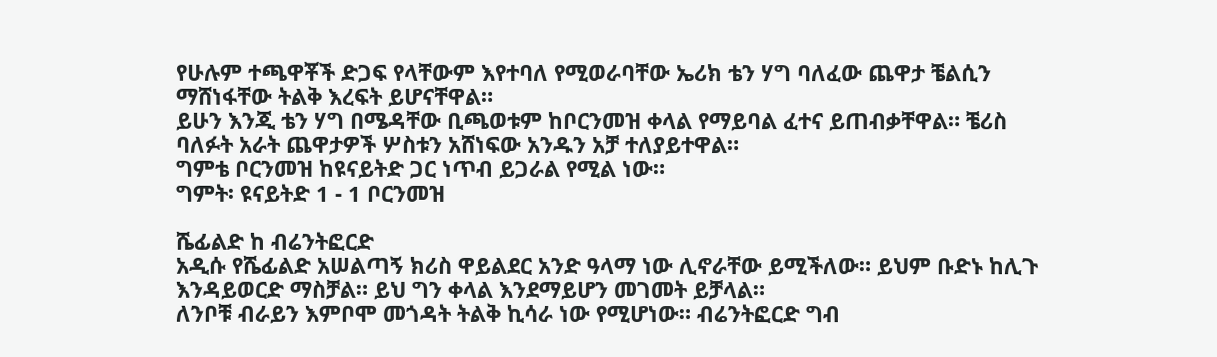የሁሉም ተጫዋቾች ድጋፍ የላቸውም እየተባለ የሚወራባቸው ኤሪክ ቴን ሃግ ባለፈው ጨዋታ ቼልሲን ማሸነፋቸው ትልቅ እረፍት ይሆናቸዋል።
ይሁን እንጂ ቴን ሃግ በሜዳቸው ቢጫወቱም ከቦርንመዝ ቀላል የማይባል ፈተና ይጠብቃቸዋል። ቼሪስ ባለፉት አራት ጨዋታዎች ሦስቱን አሸነፍው አንዱን አቻ ተለያይተዋል።
ግምቴ ቦርንመዝ ከዩናይትድ ጋር ነጥብ ይጋራል የሚል ነው።
ግምት፡ ዩናይትድ 1 - 1 ቦርንመዝ

ሼፊልድ ከ ብሬንትፎርድ
አዲሱ የሼፊልድ አሠልጣኝ ክሪስ ዋይልደር አንድ ዓላማ ነው ሊኖራቸው ይሚችለው። ይህም ቡድኑ ከሊጉ እንዳይወርድ ማስቻል። ይህ ግን ቀላል እንደማይሆን መገመት ይቻላል።
ለንቦቹ ብራይን እምቦሞ መጎዳት ትልቅ ኪሳራ ነው የሚሆነው። ብሬንትፎርድ ግብ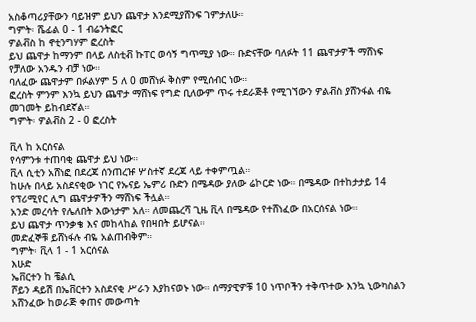አስቆጣሪያቸውን ባይዝም ይህን ጨዋታ እንደሚያሸንፍ ገምታለሁ።
ግምት፡ ሼፊል 0 - 1 ብሬንትፎር
ዎልቭስ ከ ኖቲንግሃም ፎረስት
ይህ ጨዋታ ከማንም በላይ ለስቲቭ ኩፐር ወሳኝ ግጥሚያ ነው። ቡድናቸው ባለፉት 11 ጨዋታዎች ማሸነፍ የቻለው አንዱን ብቻ ነው።
ባለፈው ጨዋታም በፉልሃም 5 ለ 0 መሸነፉ ቅስም የሚሰብር ነው።
ፎረስት ምንም እንኳ ይህን ጨዋታ ማሸነፍ የግድ ቢለውም ጥሩ ተደራጅቶ የሚገኘውን ዎልቭስ ያሸንፋል ብዬ መገመት ይከብደኛል።
ግምት፡ ዎልቭስ 2 - 0 ፎረስት

ቪላ ከ አርሰናል
የሳምንቱ ተጠባቂ ጨዋታ ይህ ነው።
ቪላ ሲቲን አሸነፎ በደረጃ ሰንጠረዡ ሦስተኛ ደረጃ ላይ ተቀምጧል።
ከሁሉ በላይ አስደናቂው ነገር የኡናይ ኤምሪ ቡድን በሜዳው ያለው ሬኮርድ ነው። በሜዳው በተከታታይ 14 የፕሪሚየር ሊግ ጨዋታዎችን ማሸነፍ ችሏል።
አንድ መረሳት የሌለበት እውነታም አለ። ለመጨረሻ ጊዜ ቪላ በሜዳው የተሸነፈው በአርሰናል ነው።
ይህ ጨዋታ ጥንቃቄ እና መከላከል የበዛበት ይሆናል።
መድፈኞቹ ይሸነፋሉ ብዬ አልጠብቅም።
ግምት፡ ቪላ 1 - 1 አርሰናል
እሁድ
ኤቨርተን ከ ቼልሲ
ሾይን ዳይሽ በኤቨርተን አስደናቂ ሥራን እያከናወኑ ነው። ሰማያዊዎቹ 10 ነጥቦችን ተቅጥተው እንኳ ኒውካስልን አሸንፈው ከወራጅ ቀጠና መውጣት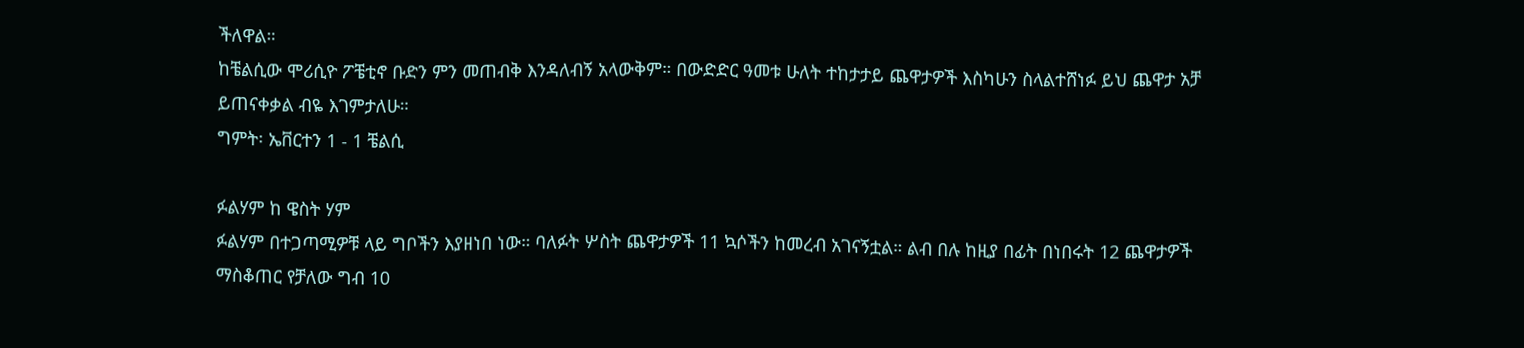ችለዋል።
ከቼልሲው ሞሪሲዮ ፖቼቲኖ ቡድን ምን መጠብቅ እንዳለብኝ አላውቅም። በውድድር ዓመቱ ሁለት ተከታታይ ጨዋታዎች እስካሁን ስላልተሸነፉ ይህ ጨዋታ አቻ ይጠናቀቃል ብዬ እገምታለሁ።
ግምት፡ ኤቨርተን 1 - 1 ቼልሲ

ፉልሃም ከ ዌስት ሃም
ፉልሃም በተጋጣሚዎቹ ላይ ግቦችን እያዘነበ ነው። ባለፉት ሦስት ጨዋታዎች 11 ኳሶችን ከመረብ አገናኝቷል። ልብ በሉ ከዚያ በፊት በነበሩት 12 ጨዋታዎች ማስቆጠር የቻለው ግብ 10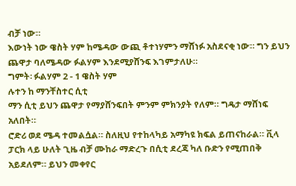ብቻ ነው።
እውነት ነው ዌስት ሃም ከሜዳው ውጪ ቶተነሃምን ማሸነፉ አስደናቂ ነው። ግን ይህን ጨዋታ ባለሜዳው ፉልሃም እንደሚያሸንፍ እገምታለሁ።
ግምት፡ ፉልሃም 2 - 1 ዌስት ሃም
ሉተን ከ ማንቸስተር ሲቲ
ማን ሲቲ ይህን ጨዋታ የማያሸንፍበት ምንም ምክንያት የለም። ግዴታ ማሸነፍ አለበት።
ሮድሪ ወደ ሜዳ ተመልሷል። ስለዚህ የተከላካይ አማካዩ ክፍል ይጠናከራል። ቪላ ፓርክ ላይ ሁለት ጊዜ ብቻ ሙከራ ማድረጉ በሲቲ ደረጃ ካለ ቡድን የሚጠበቅ አይደለም። ይህን መቀየር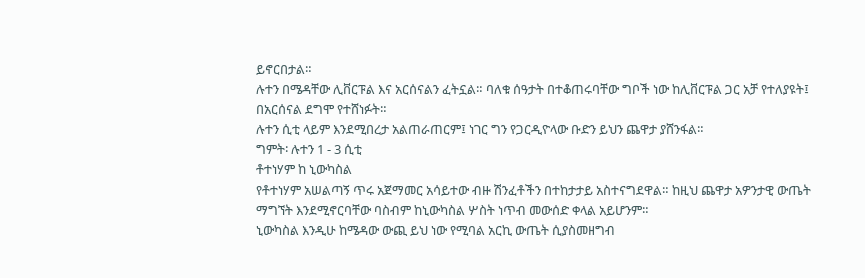ይኖርበታል።
ሉተን በሜዳቸው ሊቨርፑል እና አርሰናልን ፈትኗል። ባለቁ ሰዓታት በተቆጠሩባቸው ግቦች ነው ከሊቨርፑል ጋር አቻ የተለያዩት፤ በአርሰናል ደግሞ የተሸነፉት።
ሉተን ሲቲ ላይም እንደሚበረታ አልጠራጠርም፤ ነገር ግን የጋርዲዮላው ቡድን ይህን ጨዋታ ያሸንፋል።
ግምት፡ ሉተን 1 - 3 ሲቲ
ቶተነሃም ከ ኒውካስል
የቶተነሃም አሠልጣኝ ጥሩ አጀማመር አሳይተው ብዙ ሽንፈቶችን በተከታታይ አስተናግደዋል። ከዚህ ጨዋታ አዎንታዊ ውጤት ማግኘት እንደሚኖርባቸው ባስብም ከኒውካስል ሦስት ነጥብ መውሰድ ቀላል አይሆንም።
ኒውካስል እንዲሁ ከሜዳው ውጪ ይህ ነው የሚባል አርኪ ውጤት ሲያስመዘግብ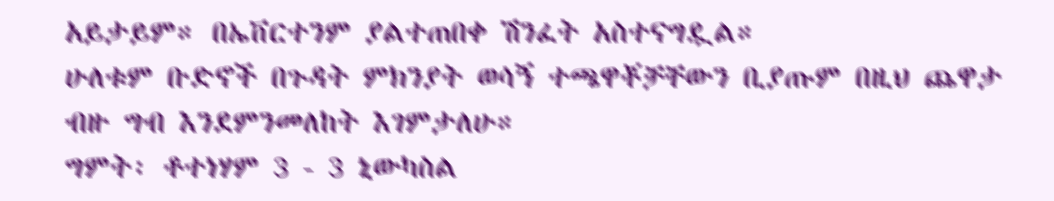አይታይም። በኤቨርተንም ያልተጠበቀ ሽንፈት አስተናግዷል።
ሁለቱም ቡድኖች በጉዳት ምክንያት ወሳኝ ተጫዋቾቻቸውን ቢያጡም በዚህ ጨዋታ ብዙ ግብ እንደምንመለከት እገምታለሁ።
ግምት፡ ቶተነሃም 3 - 3 ኒውካስል